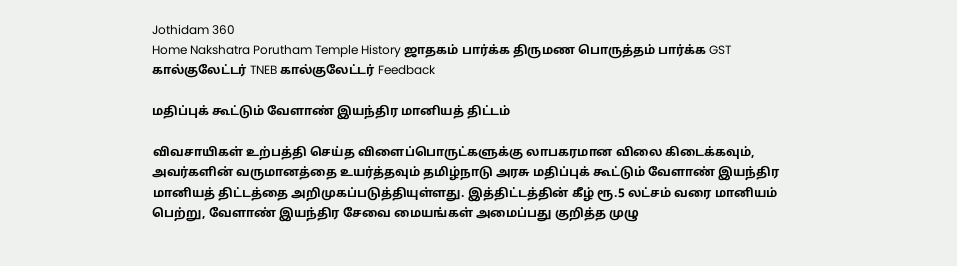Jothidam 360
Home Nakshatra Porutham Temple History ஜாதகம் பார்க்க திருமண பொருத்தம் பார்க்க GST கால்குலேட்டர் TNEB கால்குலேட்டர் Feedback

மதிப்புக் கூட்டும் வேளாண் இயந்திர மானியத் திட்டம்

விவசாயிகள் உற்பத்தி செய்த விளைப்பொருட்களுக்கு லாபகரமான விலை கிடைக்கவும், அவர்களின் வருமானத்தை உயர்த்தவும் தமிழ்நாடு அரசு மதிப்புக் கூட்டும் வேளாண் இயந்திர மானியத் திட்டத்தை அறிமுகப்படுத்தியுள்ளது. இத்திட்டத்தின் கீழ் ரூ.5 லட்சம் வரை மானியம் பெற்று, வேளாண் இயந்திர சேவை மையங்கள் அமைப்பது குறித்த முழு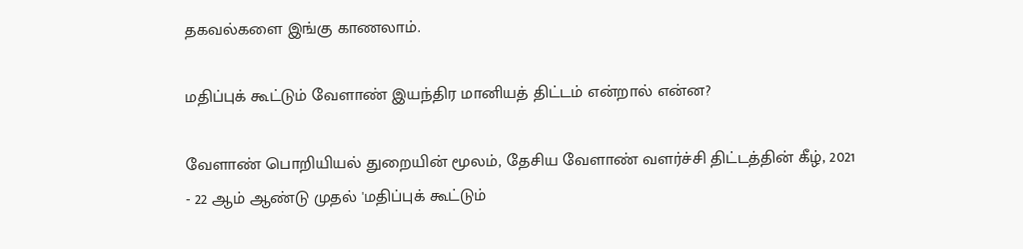தகவல்களை இங்கு காணலாம்.

மதிப்புக் கூட்டும் வேளாண் இயந்திர மானியத் திட்டம் என்றால் என்ன?

வேளாண் பொறியியல் துறையின் மூலம், தேசிய வேளாண் வளர்ச்சி திட்டத்தின் கீழ், 2021 - 22 ஆம் ஆண்டு முதல் 'மதிப்புக் கூட்டும்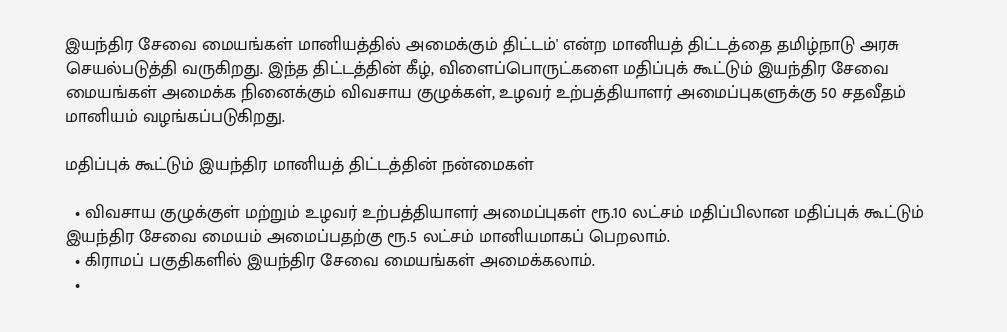இயந்திர சேவை மையங்கள் மானியத்தில் அமைக்கும் திட்டம்' என்ற மானியத் திட்டத்தை தமிழ்நாடு அரசு செயல்படுத்தி வருகிறது. இந்த திட்டத்தின் கீழ், விளைப்பொருட்களை மதிப்புக் கூட்டும் இயந்திர சேவை மையங்கள் அமைக்க நினைக்கும் விவசாய குழுக்கள், உழவர் உற்பத்தியாளர் அமைப்புகளுக்கு 50 சதவீதம் மானியம் வழங்கப்படுகிறது.

மதிப்புக் கூட்டும் இயந்திர மானியத் திட்டத்தின் நன்மைகள்

  • விவசாய குழுக்குள் மற்றும் உழவர் உற்பத்தியாளர் அமைப்புகள் ரூ.10 லட்சம் மதிப்பிலான மதிப்புக் கூட்டும் இயந்திர சேவை மையம் அமைப்பதற்கு ரூ.5 லட்சம் மானியமாகப் பெறலாம்.
  • கிராமப் பகுதிகளில் இயந்திர சேவை மையங்கள் அமைக்கலாம்.
  •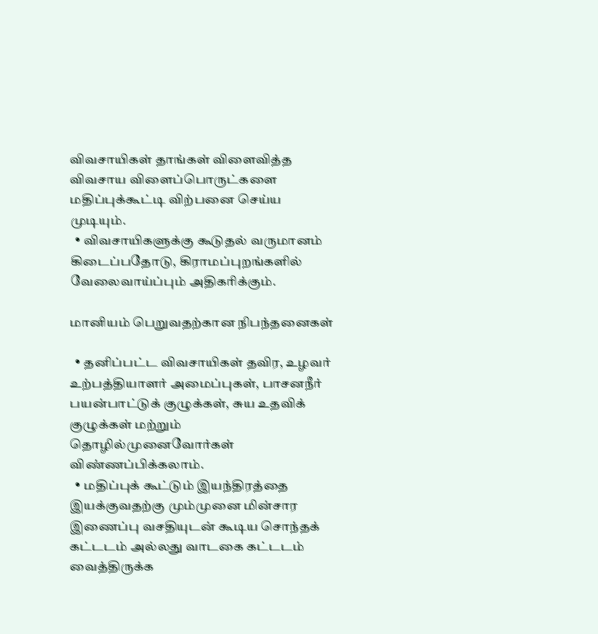விவசாயிகள் தாங்கள் விளைவித்த விவசாய விளைப்பொருட்களை மதிப்புக்கூட்டி விற்பனை செய்ய முடியும்.
  • விவசாயிகளுக்கு கூடுதல் வருமானம் கிடைப்பதோடு, கிராமப்புறங்களில் வேலைவாய்ப்பும் அதிகரிக்கும்.

மானியம் பெறுவதற்கான நிபந்தனைகள்

  • தனிப்பட்ட விவசாயிகள் தவிர, உழவர் உற்பத்தியாளர் அமைப்புகள், பாசனநீர் பயன்பாட்டுக் குழுக்கள், சுய உதவிக் குழுக்கள் மற்றும் தொழில்முனைவோர்கள் விண்ணப்பிக்கலாம்.
  • மதிப்புக் கூட்டும் இயந்திரத்தை இயக்குவதற்கு மும்முனை மின்சார இணைப்பு வசதியுடன் கூடிய சொந்தக் கட்டடம் அல்லது வாடகை கட்டடம் வைத்திருக்க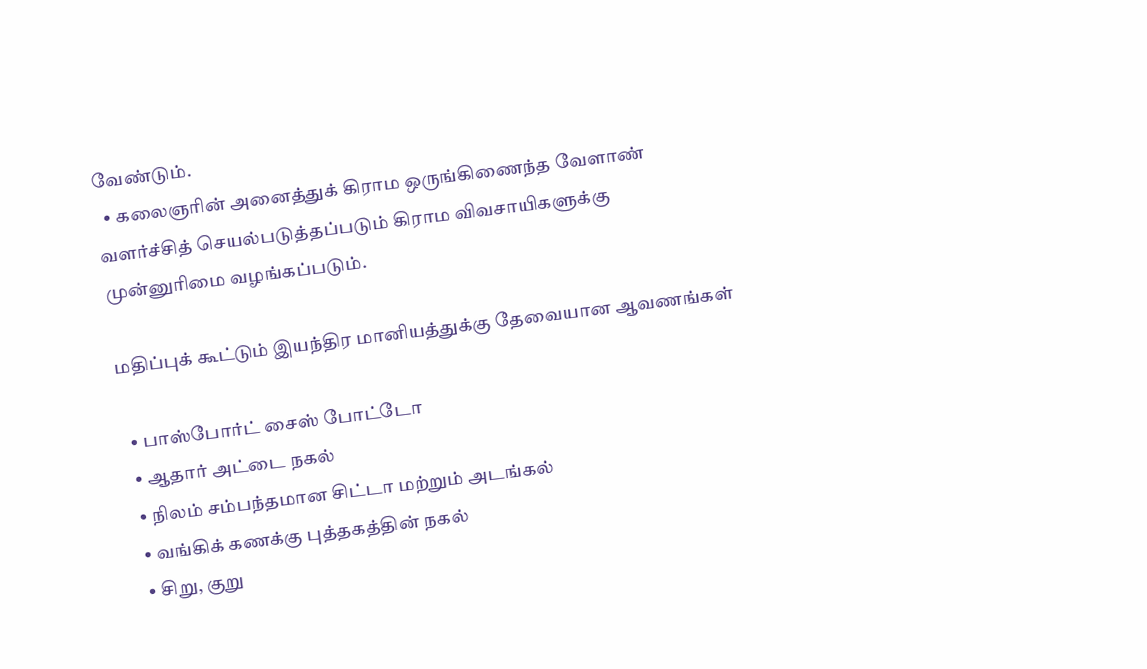வேண்டும்.
  • கலைஞரின் அனைத்துக் கிராம ஒருங்கிணைந்த வேளாண் வளர்ச்சித் செயல்படுத்தப்படும் கிராம விவசாயிகளுக்கு முன்னுரிமை வழங்கப்படும்.

மதிப்புக் கூட்டும் இயந்திர மானியத்துக்கு தேவையான ஆவணங்கள்

  • பாஸ்போர்ட் சைஸ் போட்டோ
  • ஆதார் அட்டை நகல்
  • நிலம் சம்பந்தமான சிட்டா மற்றும் அடங்கல்
  • வங்கிக் கணக்கு புத்தகத்தின் நகல்
  • சிறு, குறு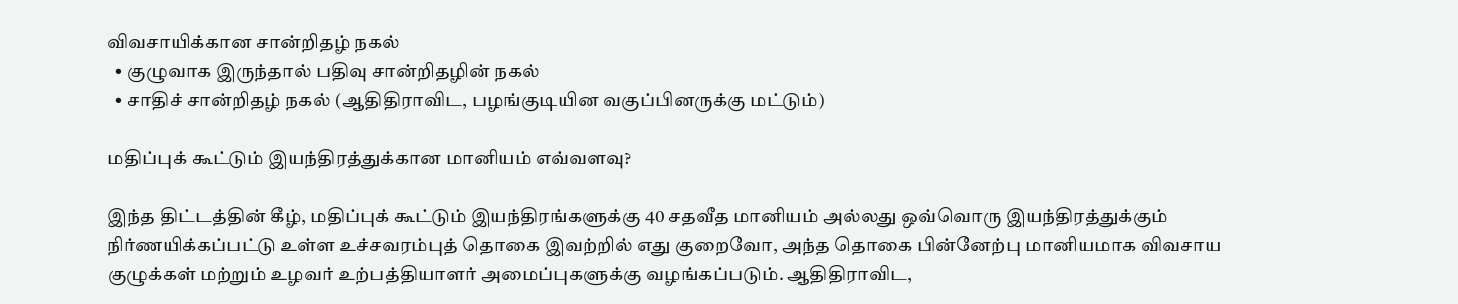விவசாயிக்கான சான்றிதழ் நகல்
  • குழுவாக இருந்தால் பதிவு சான்றிதழின் நகல்
  • சாதிச் சான்றிதழ் நகல் (ஆதிதிராவிட, பழங்குடியின வகுப்பினருக்கு மட்டும்)

மதிப்புக் கூட்டும் இயந்திரத்துக்கான மானியம் எவ்வளவு?

இந்த திட்டத்தின் கீழ், மதிப்புக் கூட்டும் இயந்திரங்களுக்கு 40 சதவீத மானியம் அல்லது ஒவ்வொரு இயந்திரத்துக்கும் நிர்ணயிக்கப்பட்டு உள்ள உச்சவரம்புத் தொகை இவற்றில் எது குறைவோ, அந்த தொகை பின்னேற்பு மானியமாக விவசாய குழுக்கள் மற்றும் உழவர் உற்பத்தியாளர் அமைப்புகளுக்கு வழங்கப்படும். ஆதிதிராவிட,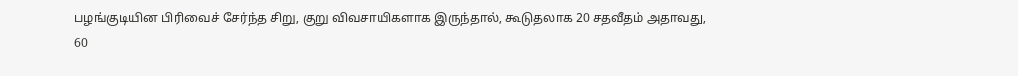பழங்குடியின பிரிவைச் சேர்ந்த சிறு, குறு விவசாயிகளாக இருந்தால், கூடுதலாக 20 சதவீதம் அதாவது, 60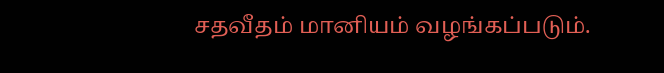சதவீதம் மானியம் வழங்கப்படும்.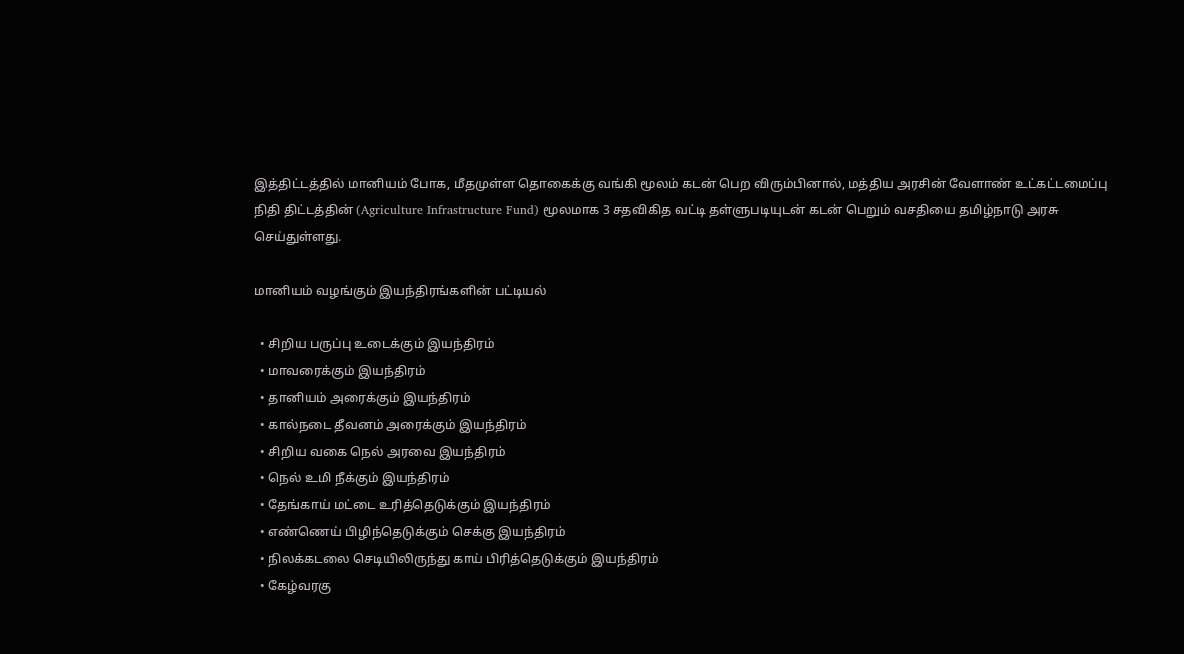இத்திட்டத்தில் மானியம் போக, மீதமுள்ள தொகைக்கு வங்கி மூலம் கடன் பெற விரும்பினால், மத்திய அரசின் வேளாண் உட்கட்டமைப்பு நிதி திட்டத்தின் (Agriculture Infrastructure Fund) மூலமாக 3 சதவிகித வட்டி தள்ளுபடியுடன் கடன் பெறும் வசதியை தமிழ்நாடு அரசு செய்துள்ளது.

மானியம் வழங்கும் இயந்திரங்களின் பட்டியல்

  • சிறிய பருப்பு உடைக்கும் இயந்திரம்
  • மாவரைக்கும் இயந்திரம்
  • தானியம் அரைக்கும் இயந்திரம்
  • கால்நடை தீவனம் அரைக்கும் இயந்திரம்
  • சிறிய வகை நெல் அரவை இயந்திரம்
  • நெல் உமி நீக்கும் இயந்திரம்
  • தேங்காய் மட்டை உரித்தெடுக்கும் இயந்திரம்
  • எண்ணெய் பிழிந்தெடுக்கும் செக்கு இயந்திரம்
  • நிலக்கடலை செடியிலிருந்து காய் பிரித்தெடுக்கும் இயந்திரம்
  • கேழ்வரகு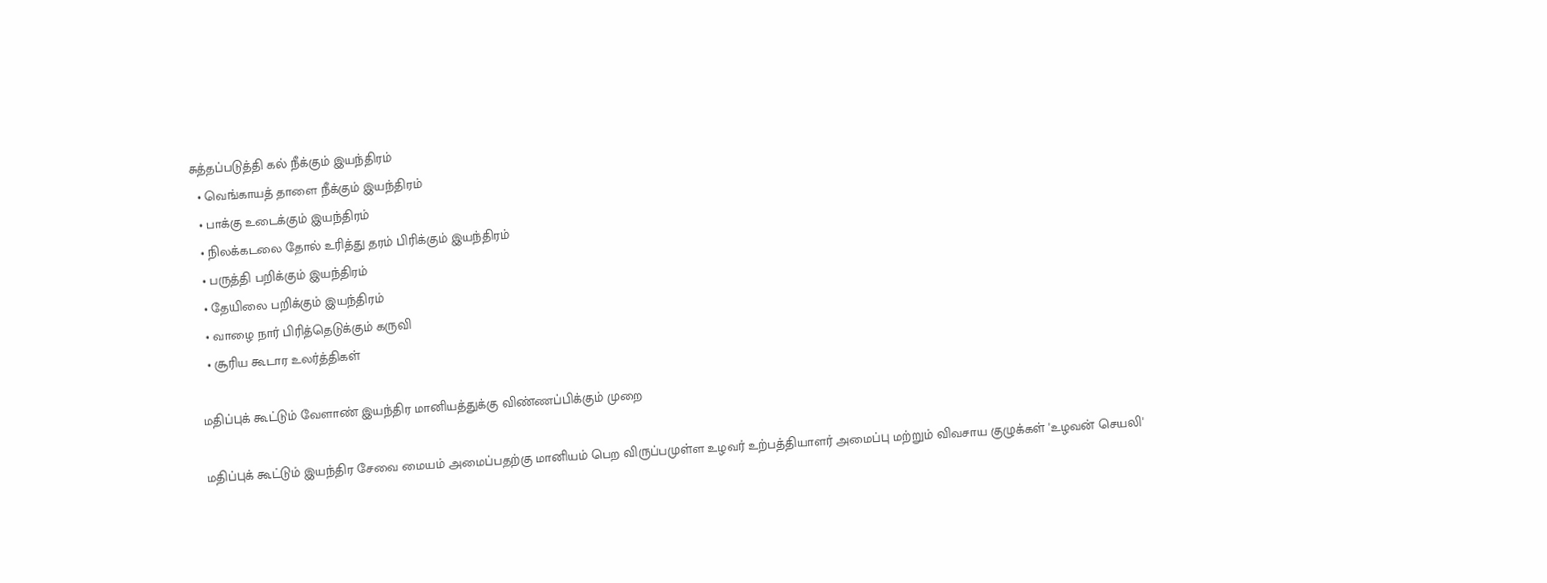சுத்தப்படுத்தி கல் நீக்கும் இயந்திரம்
  • வெங்காயத் தாளை நீக்கும் இயந்திரம்
  • பாக்கு உடைக்கும் இயந்திரம்
  • நிலக்கடலை தோல் உரித்து தரம் பிரிக்கும் இயந்திரம்
  • பருத்தி பறிக்கும் இயந்திரம்
  • தேயிலை பறிக்கும் இயந்திரம்
  • வாழை நார் பிரித்தெடுக்கும் கருவி
  • சூரிய கூடார உலர்த்திகள்

மதிப்புக் கூட்டும் வேளாண் இயந்திர மானியத்துக்கு விண்ணப்பிக்கும் முறை

மதிப்புக் கூட்டும் இயந்திர சேவை மையம் அமைப்பதற்கு மானியம் பெற விருப்பமுள்ள உழவர் உற்பத்தியாளர் அமைப்பு மற்றும் விவசாய குழுக்கள் 'உழவன் செயலி'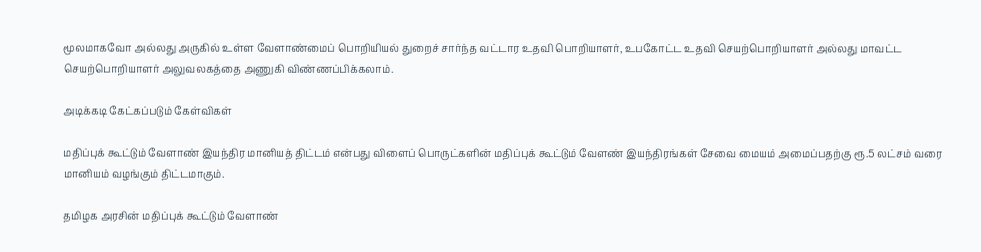மூலமாகவோ அல்லது அருகில் உள்ள வேளாண்மைப் பொறியியல் துறைச் சார்ந்த வட்டார உதவி பொறியாளர், உபகோட்ட உதவி செயற்பொறியாளர் அல்லது மாவட்ட செயற்பொறியாளர் அலுவலகத்தை அணுகி விண்ணப்பிக்கலாம்.

அடிக்கடி கேட்கப்படும் கேள்விகள்

மதிப்புக் கூட்டும் வேளாண் இயந்திர மானியத் திட்டம் என்பது விளைப் பொருட்களின் மதிப்புக் கூட்டும் வேளண் இயந்திரங்கள் சேவை மையம் அமைப்பதற்கு ரூ.5 லட்சம் வரை மானியம் வழங்கும் திட்டமாகும்.

தமிழக அரசின் மதிப்புக் கூட்டும் வேளாண்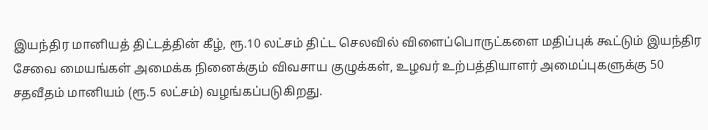இயந்திர மானியத் திட்டத்தின் கீழ், ரூ.10 லட்சம் திட்ட செலவில் விளைப்பொருட்களை மதிப்புக் கூட்டும் இயந்திர சேவை மையங்கள் அமைக்க நினைக்கும் விவசாய குழுக்கள், உழவர் உற்பத்தியாளர் அமைப்புகளுக்கு 50 சதவீதம் மானியம் (ரூ.5 லட்சம்) வழங்கப்படுகிறது.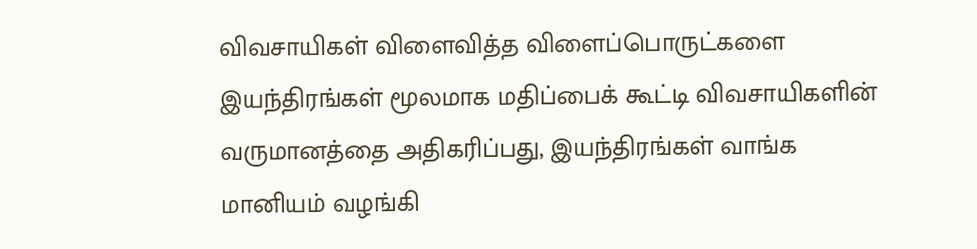விவசாயிகள் விளைவித்த விளைப்பொருட்களை இயந்திரங்கள் மூலமாக மதிப்பைக் கூட்டி விவசாயிகளின் வருமானத்தை அதிகரிப்பது, இயந்திரங்கள் வாங்க மானியம் வழங்கி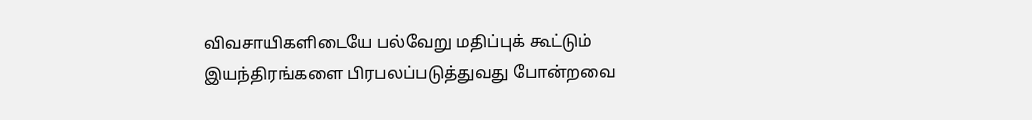விவசாயிகளிடையே பல்வேறு மதிப்புக் கூட்டும் இயந்திரங்களை பிரபலப்படுத்துவது போன்றவை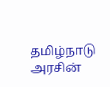தமிழ்நாடு அரசின்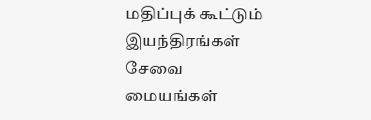மதிப்புக் கூட்டும் இயந்திரங்கள் சேவை மையங்கள்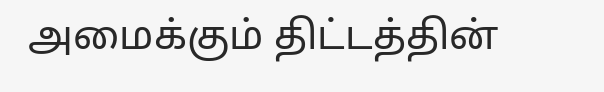அமைக்கும் திட்டத்தின்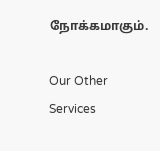நோக்கமாகும்.

Our Other Services